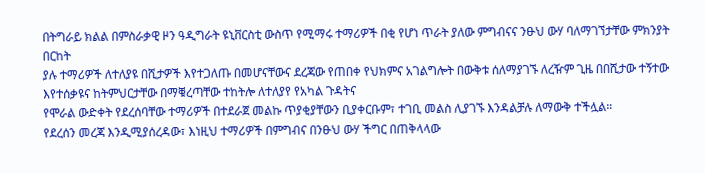በትግራይ ክልል በምስራቃዊ ዞን ዓዲግራት ዩኒቨርስቲ ውስጥ የሚማሩ ተማሪዎች በቂ የሆነ ጥራት ያለው ምግብናና ንፁህ ውሃ ባለማገኘታቸው ምክንያት በርከት
ያሉ ተማሪዎች ለተለያዩ በሺታዎች እየተጋለጡ በመሆናቸውና ደረጃው የጠበቀ የህክምና አገልግሎት በውቅቱ ሰለማያገኙ ለረዥም ጊዜ በበሺታው ተኝተው እየተሰቃዩና ከትምህርታቸው በማቑረጣቸው ተከትሎ ለተለያየ የአካል ጉዳትና
የሞራል ውድቀት የደረሰባቸው ተማሪዎች በተደራጀ መልኩ ጥያቂያቸውን ቢያቀርቡም፣ ተገቢ መልስ ሊያገኙ እንዳልቻሉ ለማውቅ ተችሏል።
የደረሰን መረጃ እንዲሚያሰረዳው፣ እነዚህ ተማሪዎች በምግብና በንፁህ ውሃ ችግር በጠቅላላው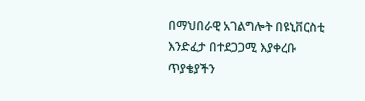በማህበራዊ አገልግሎት በዩኒቨርስቲ
እንድፈታ በተደጋጋሚ እያቀረቡ ጥያቄያችን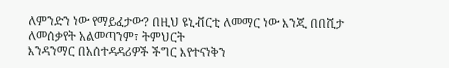ለምንድን ነው የማይፈታው? በዚህ ዩኒቭርቲ ለመማር ነው እንጂ በበሺታ ለመሰቃየት አልመጣንም፣ ትምህርት
እንዳንማር በአሰተዳዳሪዎች ችግር እየተናነቅን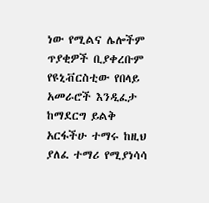ነው የሚልና ሌሎችም
ጥያቂዎች ቢያቀረቡም የዩኒቭርስቲው የበላይ አመራሮች እንዲፈታ ከማደርግ ይልቅ አርፋችሁ ተማሩ ከዚህ ያለፈ ተማሪ የሚያነሳሳ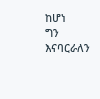ከሆነ
ግን እናባርራለን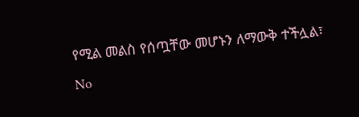የሚል መልስ የሰጧቸው መሆኑን ለማውቅ ተችሏል፣
No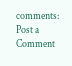comments:
Post a Comment